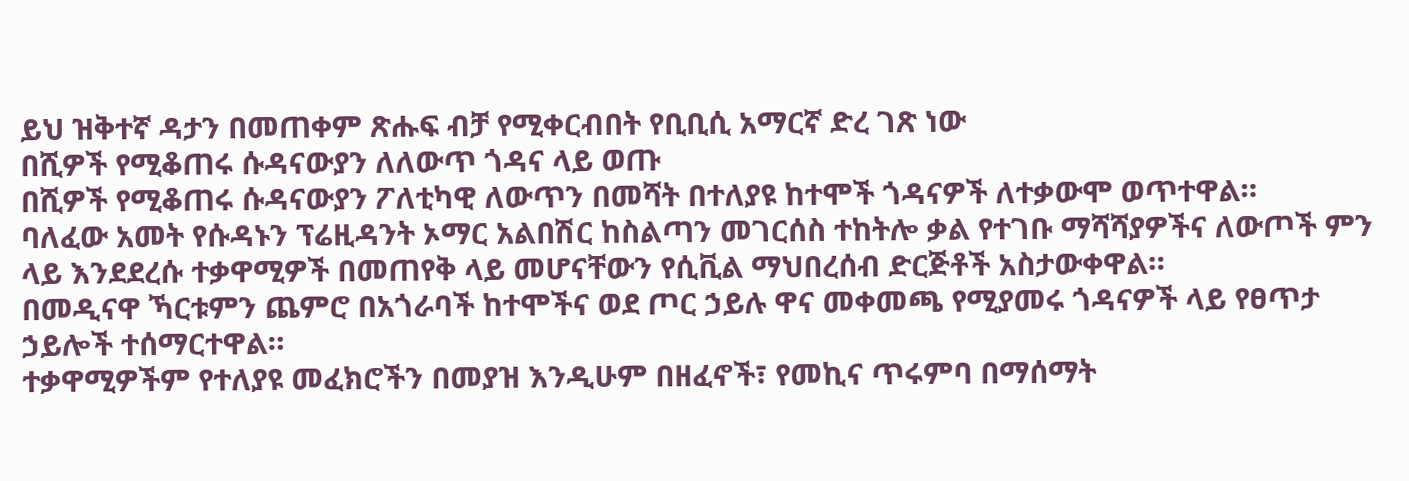ይህ ዝቅተኛ ዳታን በመጠቀም ጽሑፍ ብቻ የሚቀርብበት የቢቢሲ አማርኛ ድረ ገጽ ነው
በሺዎች የሚቆጠሩ ሱዳናውያን ለለውጥ ጎዳና ላይ ወጡ
በሺዎች የሚቆጠሩ ሱዳናውያን ፖለቲካዊ ለውጥን በመሻት በተለያዩ ከተሞች ጎዳናዎች ለተቃውሞ ወጥተዋል።
ባለፈው አመት የሱዳኑን ፕሬዚዳንት ኦማር አልበሽር ከስልጣን መገርሰስ ተከትሎ ቃል የተገቡ ማሻሻያዎችና ለውጦች ምን ላይ እንደደረሱ ተቃዋሚዎች በመጠየቅ ላይ መሆናቸውን የሲቪል ማህበረሰብ ድርጅቶች አስታውቀዋል።
በመዲናዋ ኻርቱምን ጨምሮ በአጎራባች ከተሞችና ወደ ጦር ኃይሉ ዋና መቀመጫ የሚያመሩ ጎዳናዎች ላይ የፀጥታ ኃይሎች ተሰማርተዋል።
ተቃዋሚዎችም የተለያዩ መፈክሮችን በመያዝ እንዲሁም በዘፈኖች፣ የመኪና ጥሩምባ በማሰማት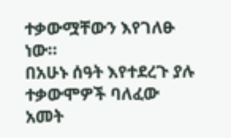ተቃውሟቸውን እየገለፁ ነው።
በአሁኑ ሰዓት እየተደረጉ ያሉ ተቃውሞዎች ባለፈው አመት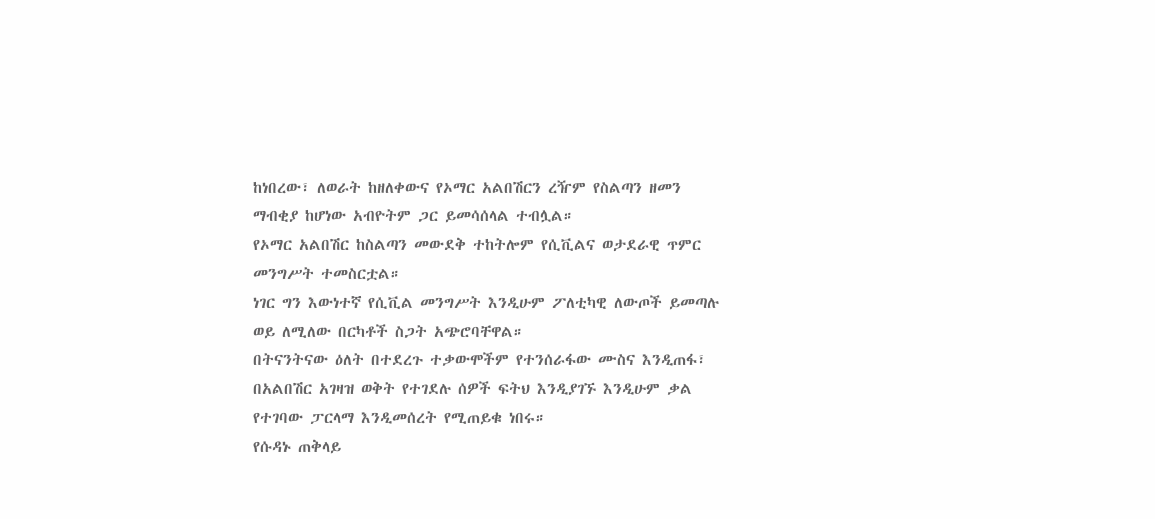ከነበረው፣ ለወራት ከዘለቀውና የኦማር አልበሽርን ረዥም የስልጣን ዘመን ማብቂያ ከሆነው አብዮትም ጋር ይመሳሰላል ተብሏል።
የኦማር አልበሽር ከስልጣን መውደቅ ተከትሎም የሲቪልና ወታደራዊ ጥምር መንግሥት ተመስርቷል።
ነገር ግን እውነተኛ የሲቪል መንግሥት እንዲሁም ፖለቲካዊ ለውጦች ይመጣሉ ወይ ለሚለው በርካቶች ስጋት አጭሮባቸዋል።
በትናንትናው ዕለት በተደረጉ ተቃውሞችም የተንሰራፋው ሙስና እንዲጠፋ፣ በአልበሽር አገዛዝ ወቅት የተገደሉ ሰዎች ፍትህ እንዲያገኙ እንዲሁም ቃል የተገባው ፓርላማ እንዲመሰረት የሚጠይቁ ነበሩ።
የሱዳኑ ጠቅላይ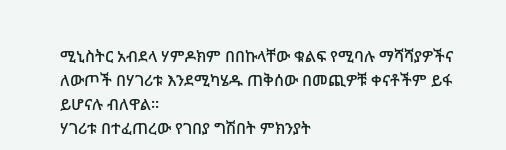ሚኒስትር አብደላ ሃምዶክም በበኩላቸው ቁልፍ የሚባሉ ማሻሻያዎችና ለውጦች በሃገሪቱ እንደሚካሄዱ ጠቅሰው በመጪዎቹ ቀናቶችም ይፋ ይሆናሉ ብለዋል።
ሃገሪቱ በተፈጠረው የገበያ ግሽበት ምክንያት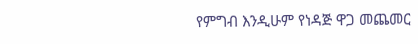የምግብ እንዲሁም የነዳጅ ዋጋ መጨመር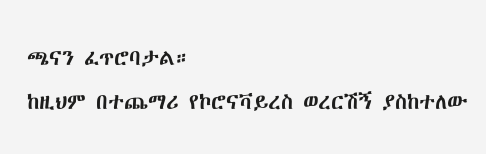ጫናን ፈጥሮባታል።
ከዚህም በተጨማሪ የኮሮናቫይረስ ወረርሽኝ ያስከተለው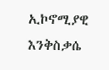ኢኮኖሚያዊ እንቅስቃሴ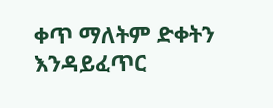ቀጥ ማለትም ድቀትን እንዳይፈጥር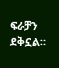ፍራቻን ደቅኗል።